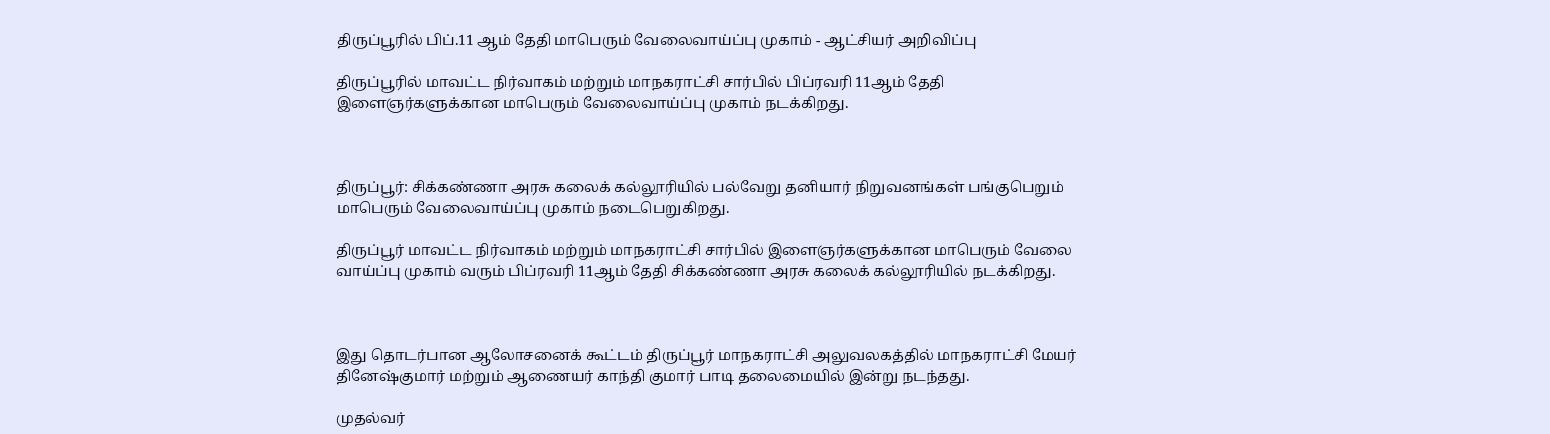திருப்பூரில் பிப்.11 ஆம் தேதி மாபெரும் வேலைவாய்ப்பு முகாம் - ஆட்சியர் அறிவிப்பு

திருப்பூரில் மாவட்ட நிர்வாகம் மற்றும் மாநகராட்சி சார்பில் பிப்ரவரி 11ஆம் தேதி இளைஞர்களுக்கான மாபெரும் வேலைவாய்ப்பு முகாம் நடக்கிறது.



திருப்பூர்: சிக்கண்ணா அரசு கலைக் கல்லூரியில் பல்வேறு தனியார் நிறுவனங்கள் பங்குபெறும் மாபெரும் வேலைவாய்ப்பு முகாம் நடைபெறுகிறது.

திருப்பூர் மாவட்ட நிர்வாகம் மற்றும் மாநகராட்சி சார்பில் இளைஞர்களுக்கான மாபெரும் வேலை வாய்ப்பு முகாம் வரும் பிப்ரவரி 11ஆம் தேதி சிக்கண்ணா அரசு கலைக் கல்லூரியில் நடக்கிறது.



இது தொடர்பான ஆலோசனைக் கூட்டம் திருப்பூர் மாநகராட்சி அலுவலகத்தில் மாநகராட்சி மேயர் தினேஷ்குமார் மற்றும் ஆணையர் காந்தி குமார் பாடி தலைமையில் இன்று நடந்தது.

முதல்வர்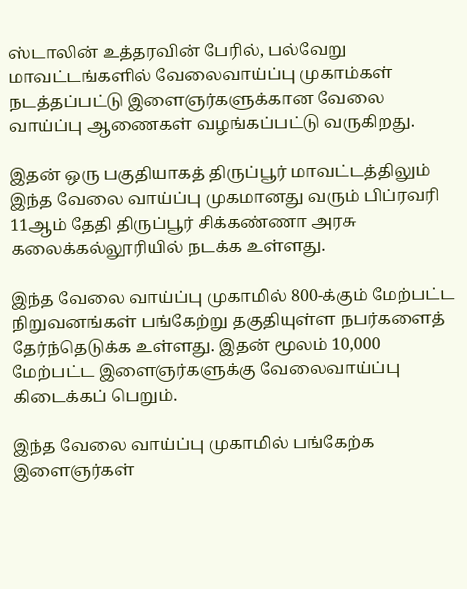ஸ்டாலின் உத்தரவின் பேரில், பல்வேறு மாவட்டங்களில் வேலைவாய்ப்பு முகாம்கள் நடத்தப்பட்டு இளைஞர்களுக்கான வேலை வாய்ப்பு ஆணைகள் வழங்கப்பட்டு வருகிறது.

இதன் ஒரு பகுதியாகத் திருப்பூர் மாவட்டத்திலும் இந்த வேலை வாய்ப்பு முகமானது வரும் பிப்ரவரி 11ஆம் தேதி திருப்பூர் சிக்கண்ணா அரசு கலைக்கல்லூரியில் நடக்க உள்ளது.

இந்த வேலை வாய்ப்பு முகாமில் 800-க்கும் மேற்பட்ட நிறுவனங்கள் பங்கேற்று தகுதியுள்ள நபர்களைத் தேர்ந்தெடுக்க உள்ளது. இதன் மூலம் 10,000 மேற்பட்ட இளைஞர்களுக்கு வேலைவாய்ப்பு கிடைக்கப் பெறும்.

இந்த வேலை வாய்ப்பு முகாமில் பங்கேற்க இளைஞர்கள்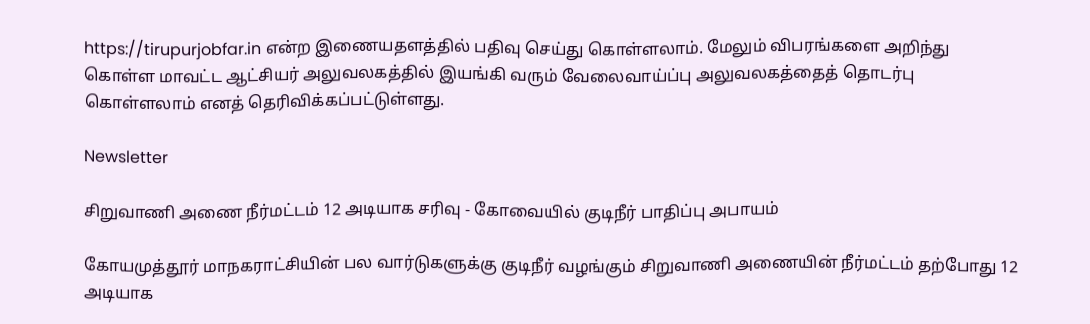https://tirupurjobfar.in என்ற இணையதளத்தில் பதிவு செய்து கொள்ளலாம். மேலும் விபரங்களை அறிந்து கொள்ள மாவட்ட ஆட்சியர் அலுவலகத்தில் இயங்கி வரும் வேலைவாய்ப்பு அலுவலகத்தைத் தொடர்பு கொள்ளலாம் எனத் தெரிவிக்கப்பட்டுள்ளது.

Newsletter

சிறுவாணி அணை நீர்மட்டம் 12 அடியாக சரிவு - கோவையில் குடிநீர் பாதிப்பு அபாயம்

கோயமுத்தூர் மாநகராட்சியின் பல வார்டுகளுக்கு குடிநீர் வழங்கும் சிறுவாணி அணையின் நீர்மட்டம் தற்போது 12 அடியாக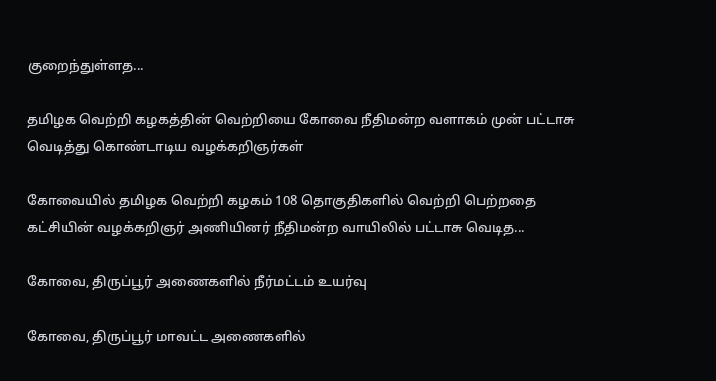குறைந்துள்ளத...

தமிழக வெற்றி கழகத்தின் வெற்றியை கோவை நீதிமன்ற வளாகம் முன் பட்டாசு வெடித்து கொண்டாடிய வழக்கறிஞர்கள்

கோவையில் தமிழக வெற்றி கழகம் 108 தொகுதிகளில் வெற்றி பெற்றதை கட்சியின் வழக்கறிஞர் அணியினர் நீதிமன்ற வாயிலில் பட்டாசு வெடித...

கோவை, திருப்பூர் அணைகளில் நீர்மட்டம் உயர்வு

கோவை, திருப்பூர் மாவட்ட அணைகளில்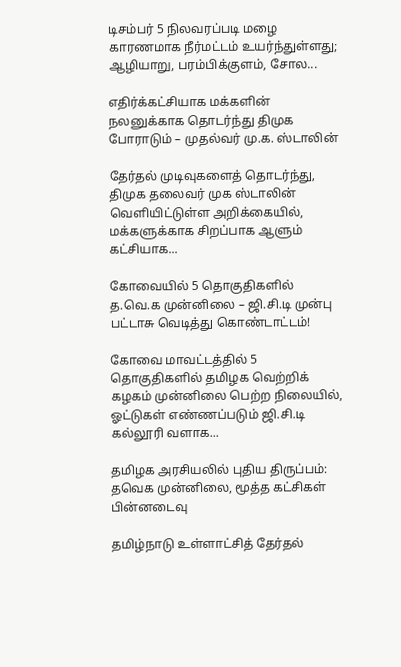டிசம்பர் 5 நிலவரப்படி மழை காரணமாக நீர்மட்டம் உயர்ந்துள்ளது; ஆழியாறு, பரம்பிக்குளம், சோல...

எதிர்க்கட்சியாக மக்களின் நலனுக்காக தொடர்ந்து திமுக போராடும் – முதல்வர் மு.க. ஸ்டாலின்

தேர்தல் முடிவுகளைத் தொடர்ந்து, திமுக தலைவர் முக ஸ்டாலின்  வெளியிட்டுள்ள அறிக்கையில், மக்களுக்காக சிறப்பாக ஆளும் கட்சியாக...

கோவையில் 5 தொகுதிகளில் த.வெ.க முன்னிலை – ஜி.சி.டி முன்பு பட்டாசு வெடித்து கொண்டாட்டம்!

கோவை மாவட்டத்தில் 5 தொகுதிகளில் தமிழக வெற்றிக் கழகம் முன்னிலை பெற்ற நிலையில், ஓட்டுகள் எண்ணப்படும் ஜி.சி.டி கல்லூரி வளாக...

தமிழக அரசியலில் புதிய திருப்பம்: தவெக முன்னிலை, மூத்த கட்சிகள் பின்னடைவு

தமிழ்நாடு உள்ளாட்சித் தேர்தல்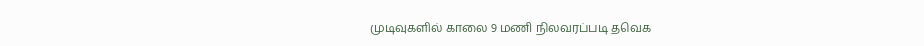முடிவுகளில் காலை 9 மணி நிலவரப்படி தவெக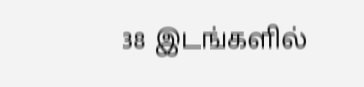38 இடங்களில்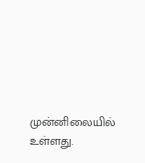முன்னிலையில் உள்ளது.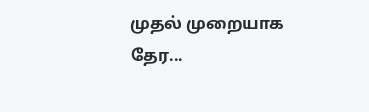முதல் முறையாக தேர...